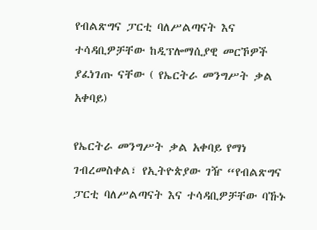የብልጽግና ፓርቲ ባለሥልጣናት እና ተሳዳቢዎቻቸው ከዲፕሎማሲያዊ መርኾዎች ያፈነገጡ ናቸው ( የኤርትራ መንግሥት ቃል አቀባይ)

የኤርትራ መንግሥት ቃል አቀባይ የማነ ገብረመስቀል፣ የኢትዮጵያው ገዥ “የብልጽግና ፓርቲ ባለሥልጣናት እና ተሳዳቢዎቻቸው ባኹኑ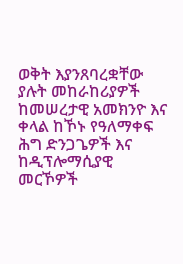ወቅት እያንጸባረቋቸው ያሉት መከራከሪያዎች ከመሠረታዊ አመክንዮ እና ቀላል ከኾኑ የዓለማቀፍ ሕግ ድንጋጌዎች እና ከዲፕሎማሲያዊ መርኾዎች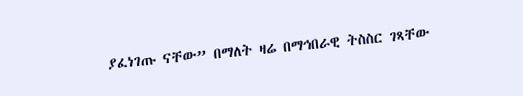ያፈነገጡ ናቸው” በማለት ዛሬ በማኅበራዊ ትስስር ገጻቸው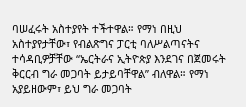ባሠፈሩት አስተያየት ተችተዋል። የማነ በዚህ አስተያየታቸው፣ የብልጽግና ፓርቲ ባለሥልጣናትና ተሳዳቢዎቻቸው “ኤርትራና ኢትዮጵያ እንደገና በጀመሩት ቅርርብ ግራ መጋባት ይታይባቸዋል” ብለዋል። የማነ አያይዘውም፣ ይህ ግራ መጋባት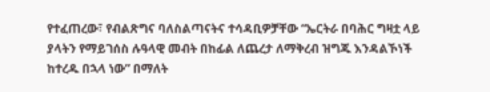የተፈጠረው፣ የብልጽግና ባለስልጣናትና ተሳዳቢዎቻቸው “ኤርትራ በባሕር ግዛቷ ላይ ያላትን የማይገሰስ ሉዓላዊ መብት በከፊል ለጨረታ ለማቅረብ ዝግጁ እንዳልኾነች ከተረዱ በኋላ ነው” በማለት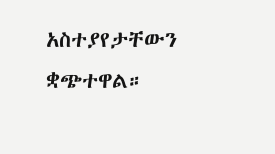አስተያየታቸውን ቋጭተዋል።